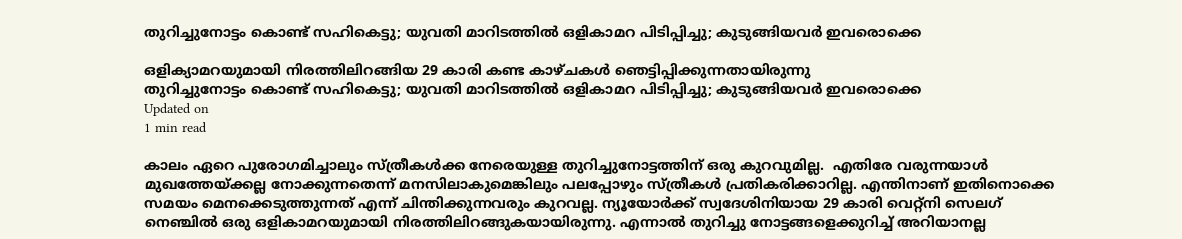തുറിച്ചുനോട്ടം കൊണ്ട് സഹികെട്ടു; യുവതി മാറിടത്തില്‍ ഒളികാമറ പിടിപ്പിച്ചു; കുടുങ്ങിയവര്‍ ഇവരൊക്കെ

ഒളിക്യാമറയുമായി നിരത്തിലിറങ്ങിയ 29 കാരി കണ്ട കാഴ്ചകള്‍ ഞെട്ടിപ്പിക്കുന്നതായിരുന്നു
തുറിച്ചുനോട്ടം കൊണ്ട് സഹികെട്ടു; യുവതി മാറിടത്തില്‍ ഒളികാമറ പിടിപ്പിച്ചു; കുടുങ്ങിയവര്‍ ഇവരൊക്കെ
Updated on
1 min read

കാലം ഏറെ പുരോഗമിച്ചാലും സ്ത്രീകള്‍ക്ക നേരെയുള്ള തുറിച്ചുനോട്ടത്തിന് ഒരു കുറവുമില്ല.  എതിരേ വരുന്നയാള്‍ മുഖത്തേയ്ക്കല്ല നോക്കുന്നതെന്ന് മനസിലാകുമെങ്കിലും പലപ്പോഴും സ്ത്രീകള്‍ പ്രതികരിക്കാറില്ല. എന്തിനാണ് ഇതിനൊക്കെ സമയം മെനക്കെടുത്തുന്നത് എന്ന് ചിന്തിക്കുന്നവരും കുറവല്ല. ന്യൂയോര്‍ക്ക് സ്വദേശിനിയായ 29 കാരി വെറ്റ്‌നി സെലഗ് നെഞ്ചില്‍ ഒരു ഒളികാമറയുമായി നിരത്തിലിറങ്ങുകയായിരുന്നു. എന്നാല്‍ തുറിച്ചു നോട്ടങ്ങളെക്കുറിച്ച് അറിയാനല്ല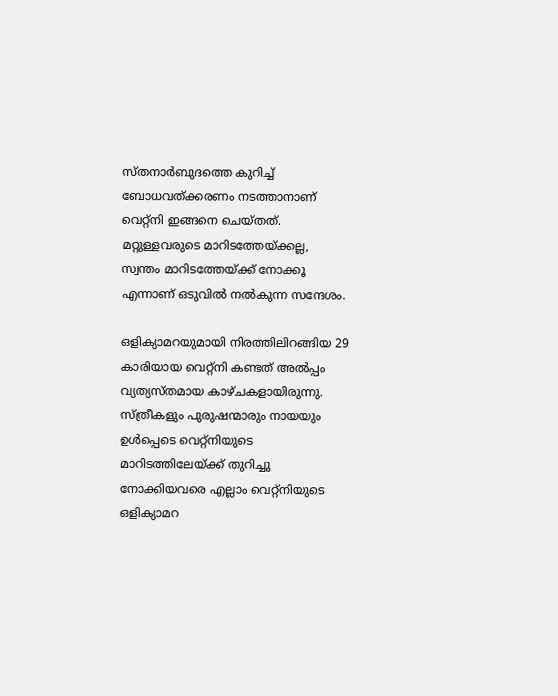സ്തനാര്‍ബുദത്തെ കുറിച്ച് ബോധവത്ക്കരണം നടത്താനാണ് വെറ്റ്‌നി ഇങ്ങനെ ചെയ്തത്. മറ്റുള്ളവരുടെ മാറിടത്തേയ്ക്കല്ല, സ്വന്തം മാറിടത്തേയ്ക്ക് നോക്കൂ എന്നാണ് ഒടുവില്‍ നല്‍കുന്ന സന്ദേശം.

ഒളിക്യാമറയുമായി നിരത്തിലിറങ്ങിയ 29 കാരിയായ വെറ്റ്‌നി കണ്ടത് അല്‍പ്പം വ്യത്യസ്തമായ കാഴ്ചകളായിരുന്നു. സ്ത്രീകളും പുരുഷന്മാരും നായയും ഉള്‍പ്പെടെ വെറ്റ്‌നിയുടെ മാറിടത്തിലേയ്ക്ക് തുറിച്ചു നോക്കിയവരെ എല്ലാം വെറ്റ്‌നിയുടെ ഒളിക്യാമറ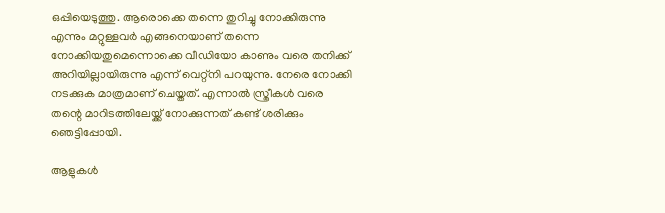ഒപ്പിയെടുത്തു. ആരൊക്കെ തന്നെ തുറിച്ചു നോക്കിരുന്നു എന്നും മറ്റുള്ളവര്‍ എങ്ങനെയാണ് തന്നെ നോക്കിയതുമെന്നൊക്കെ വീഡിയോ കാണും വരെ തനിക്ക് അറിയില്ലായിരുന്നു എന്ന് വെറ്റ്‌നി പറയുന്നു. നേരെ നോക്കി നടക്കുക മാത്രമാണ് ചെയ്തത്. എന്നാല്‍ സ്ത്രീകള്‍ വരെ തന്റെ മാറിടത്തിലേയ്ക്ക് നോക്കുന്നത് കണ്ട് ശരിക്കും ഞെട്ടിപ്പോയി.

ആളുകള്‍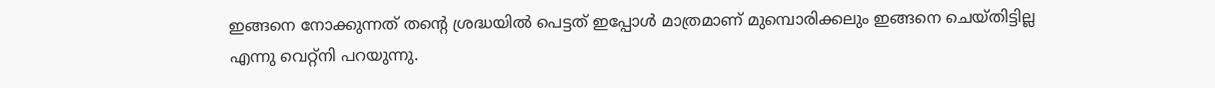ഇങ്ങനെ നോക്കുന്നത് തന്റെ ശ്രദ്ധയില്‍ പെട്ടത് ഇപ്പോള്‍ മാത്രമാണ് മുമ്പൊരിക്കലും ഇങ്ങനെ ചെയ്തിട്ടില്ല എന്നു വെറ്റ്‌നി പറയുന്നു.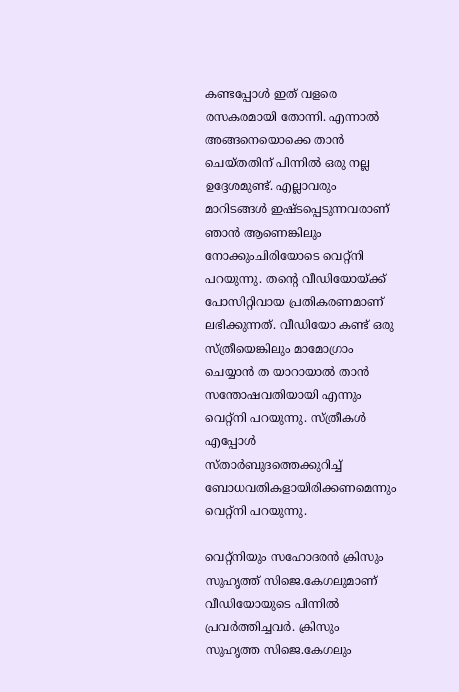കണ്ടപ്പോള്‍ ഇത് വളരെ രസകരമായി തോന്നി. എന്നാല്‍ അങ്ങനെയൊക്കെ താന്‍ ചെയ്തതിന് പിന്നില്‍ ഒരു നല്ല ഉദ്ദേശമുണ്ട്. എല്ലാവരും മാറിടങ്ങള്‍ ഇഷ്ടപ്പെടുന്നവരാണ് ഞാന്‍ ആണെങ്കിലും നോക്കുംചിരിയോടെ വെറ്റ്‌നി പറയുന്നു. തന്റെ വീഡിയോയ്ക്ക് പോസിറ്റിവായ പ്രതികരണമാണ് ലഭിക്കുന്നത്. വീഡിയോ കണ്ട് ഒരു സ്ത്രീയെങ്കിലും മാമോഗ്രാം ചെയ്യാന്‍ ത യാറായാല്‍ താന്‍ സന്തോഷവതിയായി എന്നും വെറ്റ്‌നി പറയുന്നു. സ്ത്രീകള്‍ എപ്പോള്‍ സ്താര്‍ബുദത്തെക്കുറിച്ച് ബോധവതികളായിരിക്കണമെന്നും വെറ്റ്‌നി പറയുന്നു.

വെറ്റ്‌നിയും സഹോദരന്‍ ക്രിസും സുഹൃത്ത് സിജെ.കേഗലുമാണ് വീഡിയോയുടെ പിന്നില്‍ പ്രവര്‍ത്തിച്ചവര്‍. ക്രിസും സുഹൃത്ത സിജെ.കേഗലും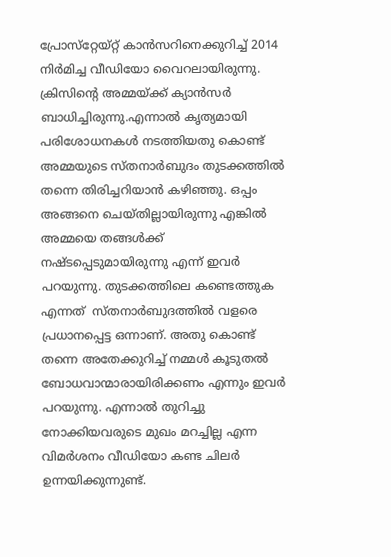പ്രോസ്‌റ്റേയ്റ്റ് കാന്‍സറിനെക്കുറിച്ച് 2014 നിര്‍മിച്ച വീഡിയോ വൈറലായിരുന്നു. ക്രിസിന്റെ അമ്മയ്ക്ക് ക്യാന്‍സര്‍ ബാധിച്ചിരുന്നു.എന്നാല്‍ കൃത്യമായി പരിശോധനകള്‍ നടത്തിയതു കൊണ്ട് അമ്മയുടെ സ്തനാര്‍ബുദം തുടക്കത്തില്‍ തന്നെ തിരിച്ചറിയാന്‍ കഴിഞ്ഞു. ഒപ്പം അങ്ങനെ ചെയ്തില്ലായിരുന്നു എങ്കില്‍ അമ്മയെ തങ്ങള്‍ക്ക് നഷ്ടപ്പെടുമായിരുന്നു എന്ന് ഇവര്‍ പറയുന്നു. തുടക്കത്തിലെ കണ്ടെത്തുക എന്നത്  സ്തനാര്‍ബുദത്തില്‍ വളരെ പ്രധാനപ്പെട്ട ഒന്നാണ്. അതു കൊണ്ട് തന്നെ അതേക്കുറിച്ച് നമ്മള്‍ കൂടുതല്‍ ബോധവാന്മാരായിരിക്കണം എന്നും ഇവര്‍ പറയുന്നു. എന്നാല്‍ തുറിച്ചു നോക്കിയവരുടെ മുഖം മറച്ചില്ല എന്ന വിമര്‍ശനം വീഡിയോ കണ്ട ചിലര്‍ ഉന്നയിക്കുന്നുണ്ട്.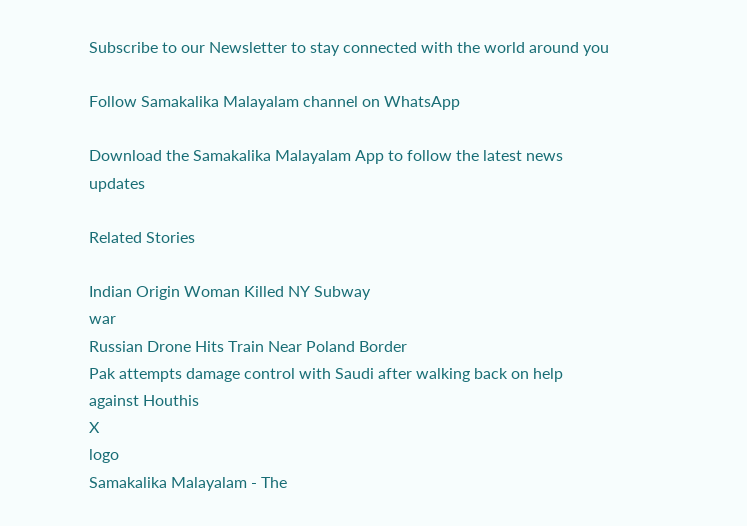Subscribe to our Newsletter to stay connected with the world around you

Follow Samakalika Malayalam channel on WhatsApp

Download the Samakalika Malayalam App to follow the latest news updates

Related Stories

Indian Origin Woman Killed NY Subway
war
Russian Drone Hits Train Near Poland Border
Pak attempts damage control with Saudi after walking back on help against Houthis
X
logo
Samakalika Malayalam - The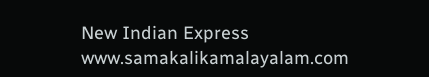New Indian Express
www.samakalikamalayalam.com